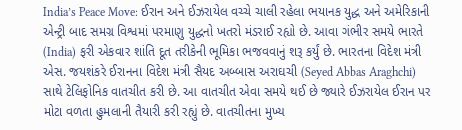India’s Peace Move: ઈરાન અને ઈઝરાયેલ વચ્ચે ચાલી રહેલા ભયાનક યુદ્ધ અને અમેરિકાની એન્ટ્રી બાદ સમગ્ર વિશ્વમાં પરમાણુ યુદ્ધનો ખતરો મંડરાઈ રહ્યો છે. આવા ગંભીર સમયે ભારતે (India) ફરી એકવાર શાંતિ દૂત તરીકેની ભૂમિકા ભજવવાનું શરૂ કર્યું છે. ભારતના વિદેશ મંત્રી એસ. જયશંકરે ઈરાનના વિદેશ મંત્રી સૈયદ અબ્બાસ અરાઘચી (Seyed Abbas Araghchi) સાથે ટેલિફોનિક વાતચીત કરી છે. આ વાતચીત એવા સમયે થઈ છે જ્યારે ઈઝરાયેલ ઈરાન પર મોટા વળતા હુમલાની તૈયારી કરી રહ્યું છે. વાતચીતના મુખ્ય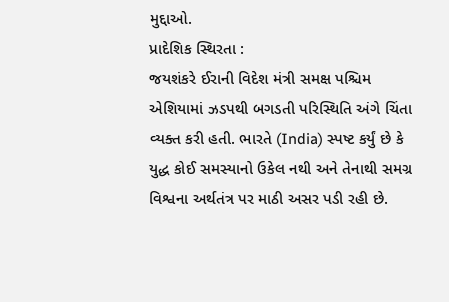મુદ્દાઓ.
પ્રાદેશિક સ્થિરતા :
જયશંકરે ઈરાની વિદેશ મંત્રી સમક્ષ પશ્ચિમ એશિયામાં ઝડપથી બગડતી પરિસ્થિતિ અંગે ચિંતા વ્યક્ત કરી હતી. ભારતે (India) સ્પષ્ટ કર્યું છે કે યુદ્ધ કોઈ સમસ્યાનો ઉકેલ નથી અને તેનાથી સમગ્ર વિશ્વના અર્થતંત્ર પર માઠી અસર પડી રહી છે.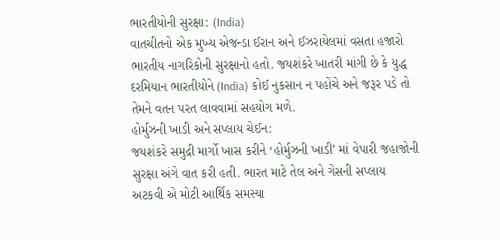ભારતીયોની સુરક્ષા: (India)
વાતચીતનો એક મુખ્ય એજન્ડા ઈરાન અને ઈઝરાયેલમાં વસતા હજારો ભારતીય નાગરિકોની સુરક્ષાનો હતો. જયશંકરે ખાતરી માંગી છે કે યુદ્ધ દરમિયાન ભારતીયોને (India) કોઈ નુકસાન ન પહોંચે અને જરૂર પડે તો તેમને વતન પરત લાવવામાં સહયોગ મળે.
હોર્મુઝની ખાડી અને સપ્લાય ચેઈન:
જયશંકરે સમુદ્રી માર્ગો ખાસ કરીને ‘હોર્મુઝની ખાડી’ માં વેપારી જહાજોની સુરક્ષા અંગે વાત કરી હતી. ભારત માટે તેલ અને ગેસની સપ્લાય અટકવી એ મોટી આર્થિક સમસ્યા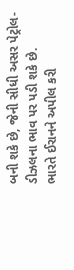બની શકે છે, જેની સીધી અસર પેટ્રોલ-ડીઝલના ભાવ પર પડી શકે છે.
ભારતે ઈરાનને અપીલ કરી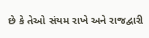છે કે તેઓ સંયમ રાખે અને રાજદ્વારી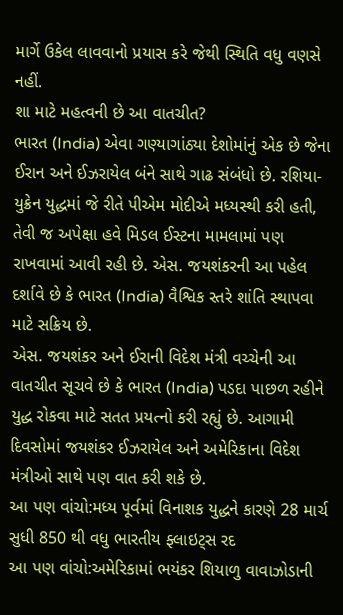માર્ગે ઉકેલ લાવવાનો પ્રયાસ કરે જેથી સ્થિતિ વધુ વણસે નહીં.
શા માટે મહત્વની છે આ વાતચીત?
ભારત (India) એવા ગણ્યાગાંઠ્યા દેશોમાંનું એક છે જેના ઈરાન અને ઈઝરાયેલ બંને સાથે ગાઢ સંબંધો છે. રશિયા-યુક્રેન યુદ્ધમાં જે રીતે પીએમ મોદીએ મધ્યસ્થી કરી હતી, તેવી જ અપેક્ષા હવે મિડલ ઈસ્ટના મામલામાં પણ રાખવામાં આવી રહી છે. એસ. જયશંકરની આ પહેલ દર્શાવે છે કે ભારત (India) વૈશ્વિક સ્તરે શાંતિ સ્થાપવા માટે સક્રિય છે.
એસ. જયશંકર અને ઈરાની વિદેશ મંત્રી વચ્ચેની આ વાતચીત સૂચવે છે કે ભારત (India) પડદા પાછળ રહીને યુદ્ધ રોકવા માટે સતત પ્રયત્નો કરી રહ્યું છે. આગામી દિવસોમાં જયશંકર ઈઝરાયેલ અને અમેરિકાના વિદેશ મંત્રીઓ સાથે પણ વાત કરી શકે છે.
આ પણ વાંચો:મધ્ય પૂર્વમાં વિનાશક યુદ્ધને કારણે 28 માર્ચ સુધી 850 થી વધુ ભારતીય ફ્લાઇટ્સ રદ
આ પણ વાંચો:અમેરિકામાં ભયંકર શિયાળુ વાવાઝોડાની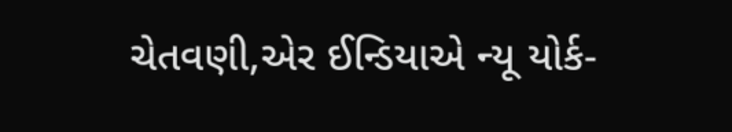ચેતવણી,એર ઈન્ડિયાએ ન્યૂ યોર્ક-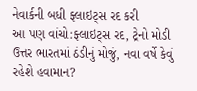નેવાર્કની બધી ફ્લાઇટ્સ રદ કરી
આ પણ વાંચો:ફ્લાઇટ્સ રદ, ટ્રેનો મોડી ઉત્તર ભારતમાં ઠંડીનું મોજું, નવા વર્ષે કેવું રહેશે હવામાન?